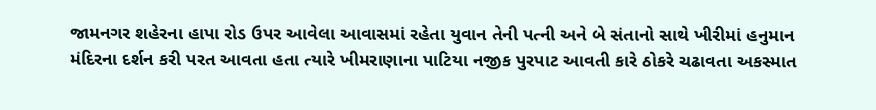જામનગર શહેરના હાપા રોડ ઉપર આવેલા આવાસમાં રહેતા યુવાન તેની પત્ની અને બે સંતાનો સાથે ખીરીમાં હનુમાન મંદિરના દર્શન કરી પરત આવતા હતા ત્યારે ખીમરાણાના પાટિયા નજીક પુરપાટ આવતી કારે ઠોકરે ચઢાવતા અકસ્માત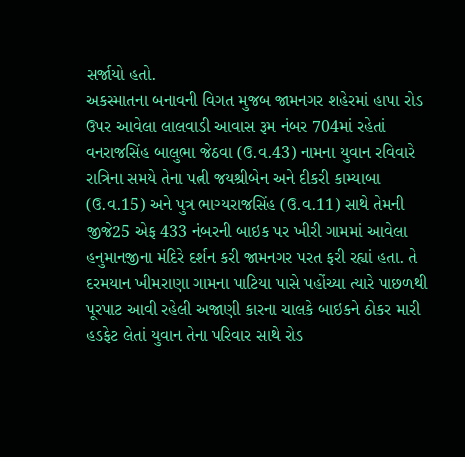સર્જાયો હતો.
અકસ્માતના બનાવની વિગત મુજબ જામનગર શહેરમાં હાપા રોડ ઉપર આવેલા લાલવાડી આવાસ રૂમ નંબર 704માં રહેતાં વનરાજસિંહ બાલુભા જેઠવા (ઉ.વ.43) નામના યુવાન રવિવારે રાત્રિના સમયે તેના પત્ની જયશ્રીબેન અને દીકરી કામ્યાબા (ઉ.વ.15) અને પુત્ર ભાગ્યરાજસિંહ (ઉ.વ.11) સાથે તેમની જીજે25 એફ 433 નંબરની બાઇક પર ખીરી ગામમાં આવેલા હનુમાનજીના મંદિરે દર્શન કરી જામનગર પરત ફરી રહ્યાં હતા. તે દરમયાન ખીમરાણા ગામના પાટિયા પાસે પહોંચ્યા ત્યારે પાછળથી પૂરપાટ આવી રહેલી અજાણી કારના ચાલકે બાઇકને ઠોકર મારી હડફેટ લેતાં યુવાન તેના પરિવાર સાથે રોડ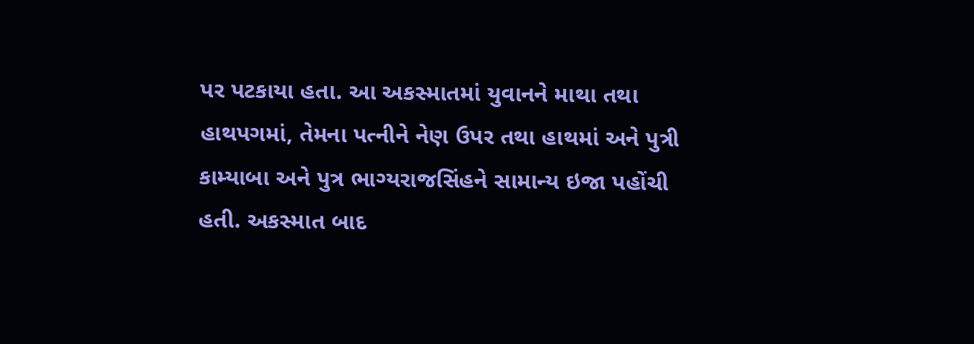પર પટકાયા હતા. આ અકસ્માતમાં યુવાનને માથા તથા હાથપગમાં, તેમના પત્નીને નેણ ઉપર તથા હાથમાં અને પુત્રી કામ્યાબા અને પુત્ર ભાગ્યરાજસિંહને સામાન્ય ઇજા પહોંચી હતી. અકસ્માત બાદ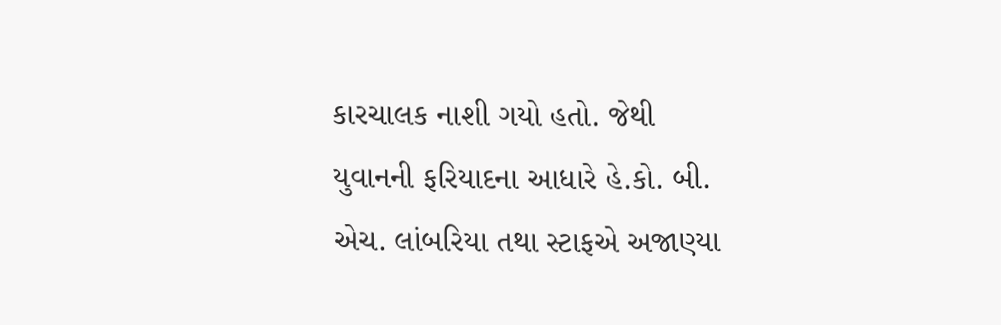કારચાલક નાશી ગયો હતો. જેથી યુવાનની ફરિયાદના આધારે હે.કો. બી. એચ. લાંબરિયા તથા સ્ટાફએ અજાણ્યા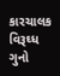કારચાલક વિરૂઘ્ધ ગુનો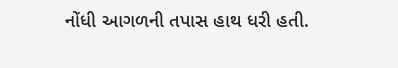નોંધી આગળની તપાસ હાથ ધરી હતી.